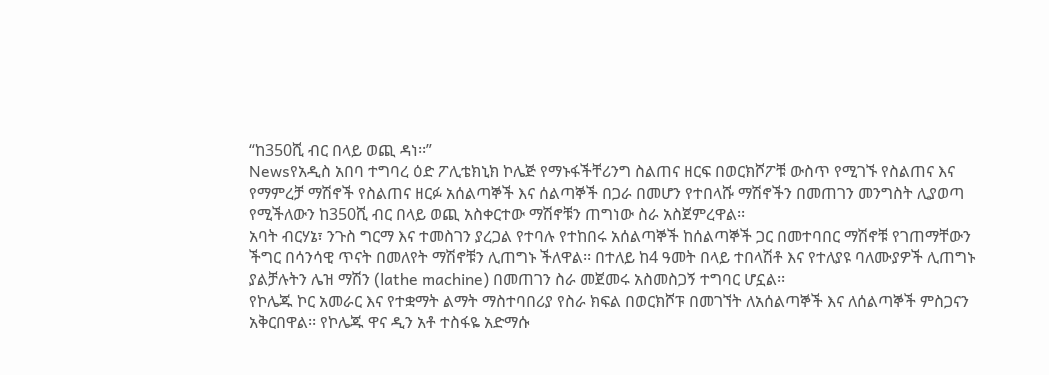“ከ350ሺ ብር በላይ ወጪ ዳነ፡፡”
Newsየአዲስ አበባ ተግባረ ዕድ ፖሊቴክኒክ ኮሌጅ የማኑፋችቸሪንግ ስልጠና ዘርፍ በወርክሾፖቹ ውስጥ የሚገኙ የስልጠና እና የማምረቻ ማሽኖች የስልጠና ዘርፉ አሰልጣኞች እና ሰልጣኞች በጋራ በመሆን የተበላሹ ማሽኖችን በመጠገን መንግስት ሊያወጣ የሚችለውን ከ350ሺ ብር በላይ ወጪ አስቀርተው ማሽኖቹን ጠግነው ስራ አስጀምረዋል፡፡
አባት ብርሃኔ፣ ንጉስ ግርማ እና ተመስገን ያረጋል የተባሉ የተከበሩ አሰልጣኞች ከሰልጣኞች ጋር በመተባበር ማሽኖቹ የገጠማቸውን ችግር በሳንሳዊ ጥናት በመለየት ማሽኖቹን ሊጠግኑ ችለዋል፡፡ በተለይ ከ4 ዓመት በላይ ተበላሽቶ እና የተለያዩ ባለሙያዎች ሊጠግኑ ያልቻሉትን ሌዝ ማሽን (lathe machine) በመጠገን ስራ መጀመሩ አስመስጋኝ ተግባር ሆኗል፡፡
የኮሌጁ ኮር አመራር እና የተቋማት ልማት ማስተባበሪያ የስራ ክፍል በወርክሾፑ በመገኘት ለአሰልጣኞች እና ለሰልጣኞች ምስጋናን አቅርበዋል፡፡ የኮሌጁ ዋና ዲን አቶ ተስፋዬ አድማሱ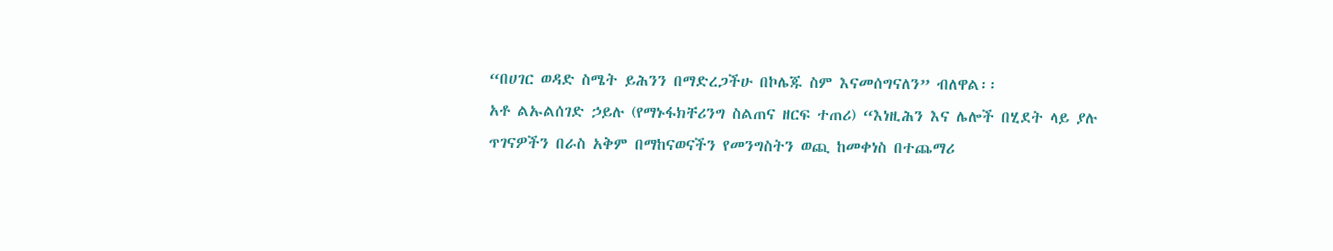“በሀገር ወዳድ ስሜት ይሕንን በማድረጋችሁ በኮሌጁ ስም እናመሰግናለን” ብለዋል፡፡
አቶ ልኡልሰገድ ኃይሉ (የማኑፋክቸሪንግ ስልጠና ዘርፍ ተጠሪ) “እነዚሕን እና ሌሎች በሂደት ላይ ያሉ ጥገናዎችን በራስ አቅም በማከናወናችን የመንግስትን ወጪ ከመቀነስ በተጨማሪ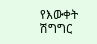የእውቀት ሽግግር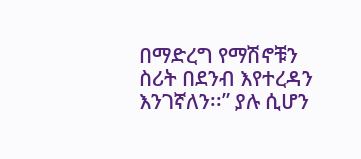በማድረግ የማሽኖቹን ስሪት በደንብ እየተረዳን እንገኛለን፡፡” ያሉ ሲሆን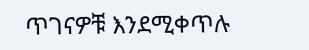ጥገናዎቹ እንደሚቀጥሉ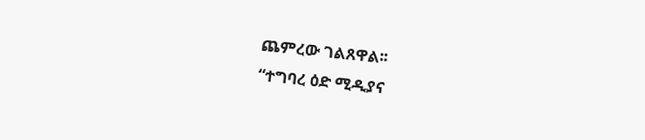ጨምረው ገልጸዋል፡፡
“ተግባረ ዕድ ሚዲያና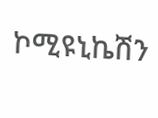ኮሚዩኒኬሽን